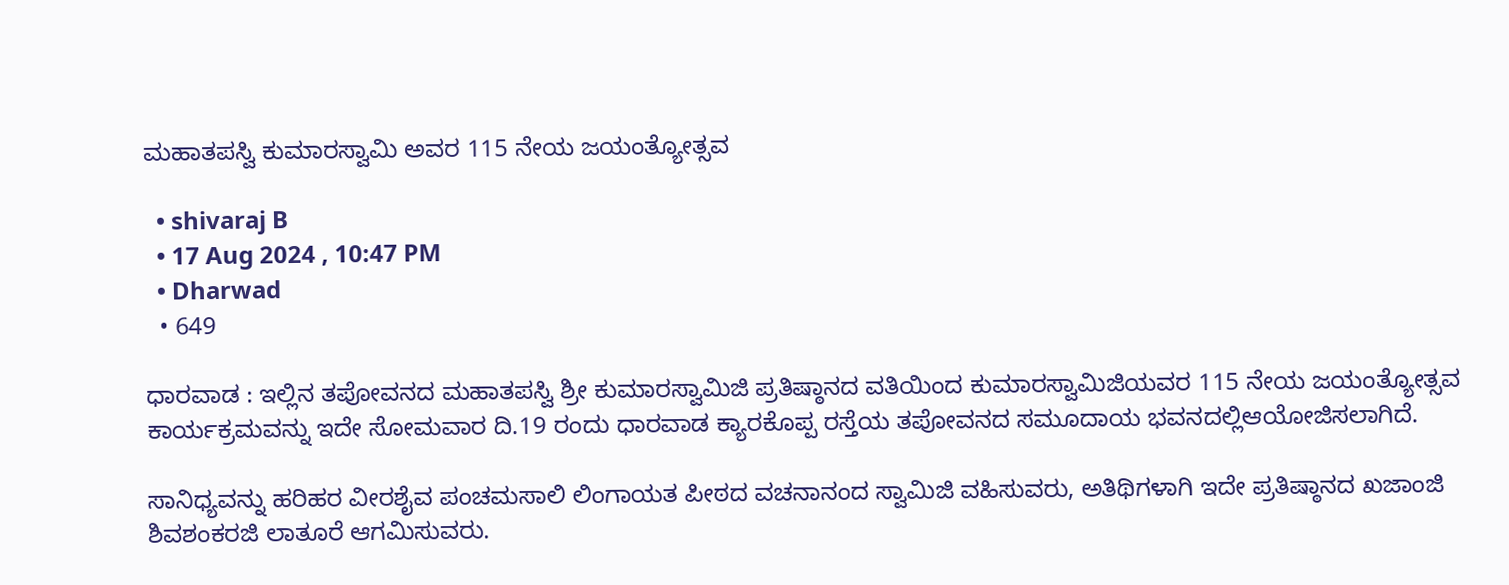ಮಹಾತಪಸ್ವಿ ಕುಮಾರಸ್ವಾಮಿ ಅವರ 115 ನೇಯ ಜಯಂತ್ಯೋತ್ಸವ

  • shivaraj B
  • 17 Aug 2024 , 10:47 PM
  • Dharwad
  • 649

ಧಾರವಾಡ : ಇಲ್ಲಿನ ತಪೋವನದ ಮಹಾತಪಸ್ವಿ ಶ್ರೀ ಕುಮಾರಸ್ವಾಮಿಜಿ ಪ್ರತಿಷ್ಠಾನದ ವತಿಯಿಂದ ಕುಮಾರಸ್ವಾಮಿಜಿಯವರ 115 ನೇಯ ಜಯಂತ್ಯೋತ್ಸವ ಕಾರ್ಯಕ್ರಮವನ್ನು ಇದೇ ಸೋಮವಾರ ದಿ.19 ರಂದು ಧಾರವಾಡ ಕ್ಯಾರಕೊಪ್ಪ ರಸ್ತೆಯ ತಪೋವನದ ಸಮೂದಾಯ ಭವನದಲ್ಲಿಆಯೋಜಿಸಲಾಗಿದೆ.

ಸಾನಿಧ್ಯವನ್ನು ಹರಿಹರ ವೀರಶೈವ ಪಂಚಮಸಾಲಿ ಲಿಂಗಾಯತ ಪೀಠದ ವಚನಾನಂದ ಸ್ವಾಮಿಜಿ ವಹಿಸುವರು, ಅತಿಥಿಗಳಾಗಿ ಇದೇ ಪ್ರತಿಷ್ಠಾನದ ಖಜಾಂಜಿ ಶಿವಶಂಕರಜಿ ಲಾತೂರೆ ಆಗಮಿಸುವರು.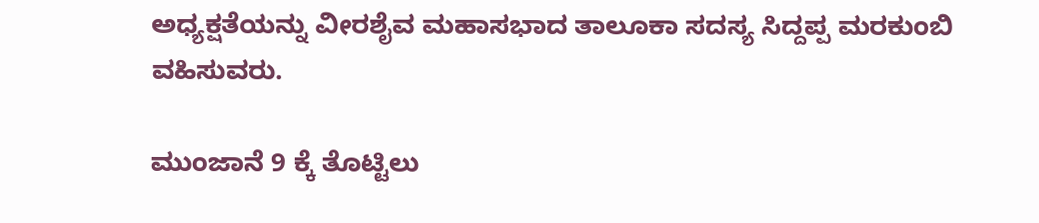ಅಧ್ಯಕ್ಷತೆಯನ್ನು ವೀರಶೈವ ಮಹಾಸಭಾದ ತಾಲೂಕಾ ಸದಸ್ಯ ಸಿದ್ದಪ್ಪ ಮರಕುಂಬಿ ವಹಿಸುವರು.

ಮುಂಜಾನೆ 9 ಕ್ಕೆ ತೊಟ್ಟಿಲು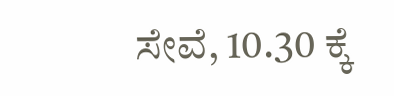ಸೇವೆ, 10.30 ಕ್ಕೆ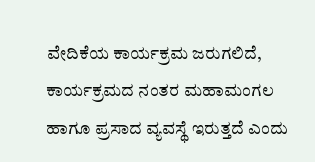ವೇದಿಕೆಯ ಕಾರ್ಯಕ್ರಮ ಜರುಗಲಿದೆ, ಕಾರ್ಯಕ್ರಮದ ನಂತರ ಮಹಾಮಂಗಲ ಹಾಗೂ ಪ್ರಸಾದ ವ್ಯವಸ್ಥೆ ಇರುತ್ತದೆ ಎಂದು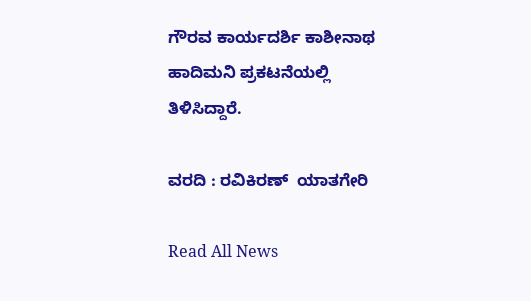ಗೌರವ ಕಾರ್ಯದರ್ಶಿ ಕಾಶೀನಾಥ ಹಾದಿಮನಿ ಪ್ರಕಟನೆಯಲ್ಲಿ ತಿಳಿಸಿದ್ದಾರೆ.

ವರದಿ : ರವಿಕಿರಣ್  ಯಾತಗೇರಿ

Read All News